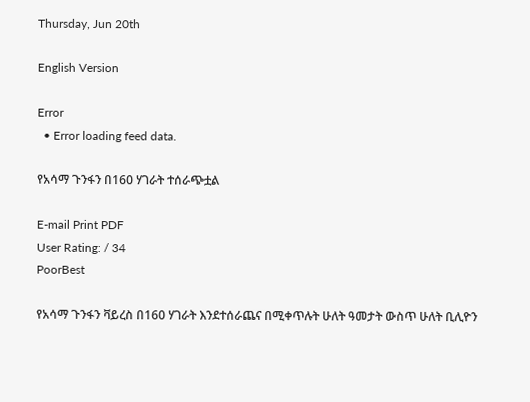Thursday, Jun 20th

English Version

Error
  • Error loading feed data.

የአሳማ ጉንፋን በ160 ሃገራት ተሰራጭቷል

E-mail Print PDF
User Rating: / 34
PoorBest

የአሳማ ጉንፋን ቫይረስ በ160 ሃገራት እንደተሰራጨና በሚቀጥሉት ሁለት ዓመታት ውስጥ ሁለት ቢሊዮን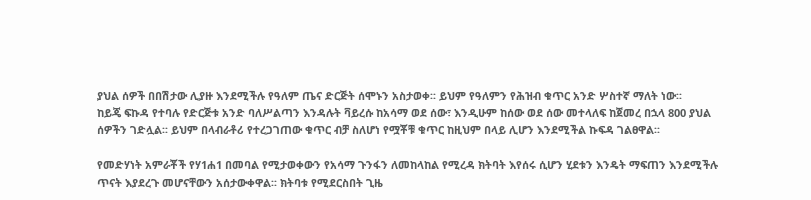ያህል ሰዎች በበሽታው ሊያዙ እንደሚችሉ የዓለም ጤና ድርጅት ሰሞኑን አስታወቀ፡፡ ይህም የዓለምን የሕዝብ ቁጥር አንድ ሦስተኛ ማለት ነው፡፡
ከይጄ ፍኩዳ የተባሉ የድርጅቱ አንድ ባለሥልጣን እንዳሉት ቫይረሱ ከአሳማ ወደ ሰው፣ እንዲሁም ከሰው ወደ ሰው መተላለፍ ከጀመረ በኋላ 800 ያህል ሰዎችን ገድሏል፡፡ ይህም በላብራቶሪ የተረጋገጠው ቁጥር ብቻ ስለሆነ የሟቾቹ ቁጥር ከዚህም በላይ ሊሆን እንደሚችል ኩፍዳ ገልፀዋል፡፡

የመድሃነት አምራቾች የሃ1ሐ1 በመባል የሚታወቀውን የአሳማ ጉንፋን ለመከላከል የሚረዳ ክትባት እየሰሩ ሲሆን ሂደቱን እንዴት ማፍጠን እንደሚችሉ ጥናት እያደረጉ መሆናቸውን አሰታውቀዋል፡፡ ክትባቱ የሚደርስበት ጊዜ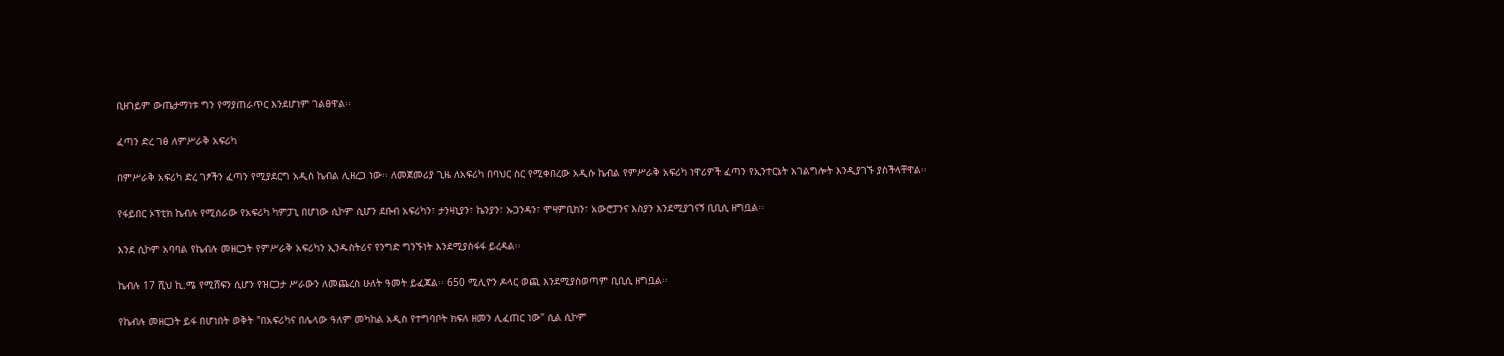ቢዘገይም ውጤታማነቱ ግን የማያጠራጥር እንደሆነም ገልፀዋል፡፡

ፈጣን ድረ ገፅ ለምሥራቅ አፍሪካ

በምሥራቅ አፍሪካ ድረ ገፆችን ፈጣን የሚያደርግ አዲስ ኬብል ሊዘረጋ ነው፡፡ ለመጀመሪያ ጊዜ ለአፍሪካ በባህር ስር የሚቀበረው አዲሱ ኬብል የምሥራቅ አፍሪካ ነዋሪዎች ፈጣን የኢንተርኔት አገልግሎት እንዲያገኙ ያስችላቸዋል፡፡

የፋይበር ኦፕቲክ ኬብሉ የሚሰራው የአፍሪካ ካምፓኒ በሆነው ሲኮም ሲሆን ደቡብ አፍሪካን፣ ታንዛኒያን፣ ኬንያን፣ ኡጋንዳን፣ ሞዛምቢክን፣ አውሮፓንና እስያን እንደሚያገናኝ ቢቢሲ ዘግቧል፡፡

እንደ ሲኮም አባባል የኬብሉ መዘርጋት የምሥራቅ አፍሪካን ኢንዱስትሪና የንግድ ግንኙነት እንደሚያስፋፋ ይረዳል፡፡

ኬብሉ 17 ሺህ ኪ.ሜ የሚሸፍን ሲሆን የዝርጋታ ሥራውን ለመጨረስ ሁለት ዓመት ይፈጃል፡፡ 650 ሚሊዮን ዶላር ወጪ እንደሚያስወጣም ቢቢሲ ዘግቧል፡፡

የኬብሉ መዘርጋት ይፋ በሆነበት ወቅት "በአፍሪካና በሌላው ዓለም መካከል አዲስ የተግባቦት ክፍለ ዘመን ሊፈጠር ነው" ሲል ሲኮም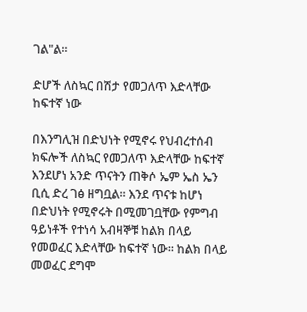ገል"ል፡፡

ድሆች ለስኳር በሽታ የመጋለጥ እድላቸው ከፍተኛ ነው

በእንግሊዝ በድህነት የሚኖሩ የህብረተሰብ ክፍሎች ለስኳር የመጋለጥ እድላቸው ከፍተኛ እንደሆነ አንድ ጥናትን ጠቅሶ ኤም ኤስ ኤን ቢሲ ድረ ገፅ ዘግቧል፡፡ እንደ ጥናቱ ከሆነ በድህነት የሚኖሩት በሚመገቧቸው የምግብ ዓይነቶች የተነሳ አብዛኞቹ ከልክ በላይ የመወፈር እድላቸው ከፍተኛ ነው፡፡ ከልክ በላይ መወፈር ደግሞ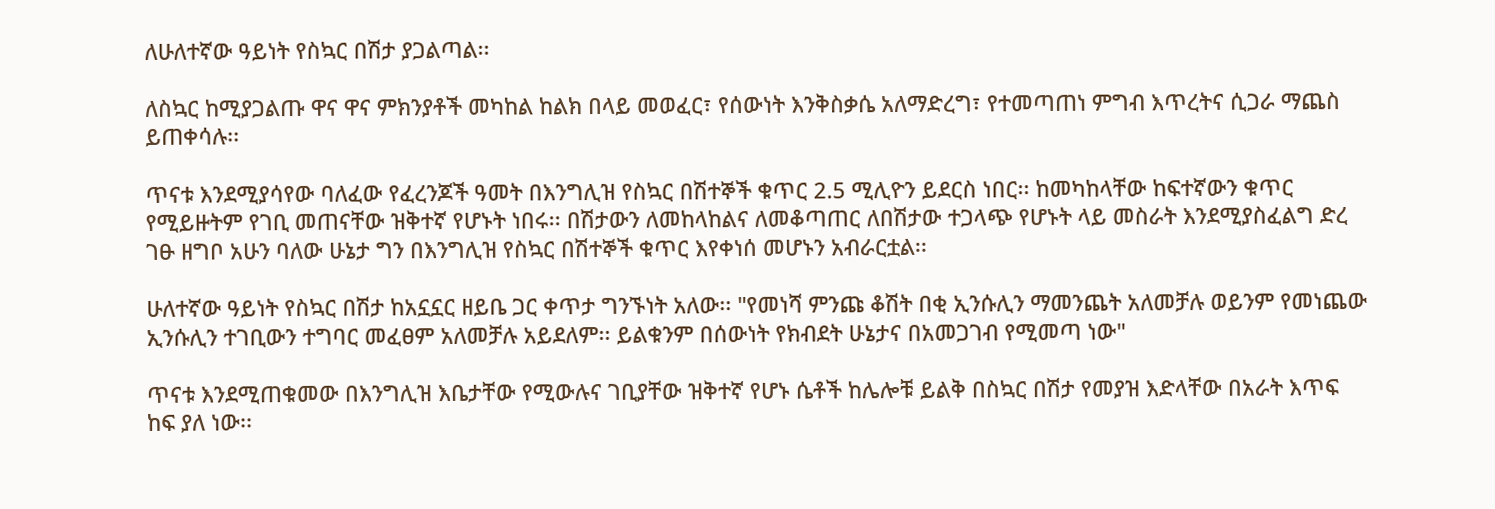ለሁለተኛው ዓይነት የስኳር በሽታ ያጋልጣል፡፡

ለስኳር ከሚያጋልጡ ዋና ዋና ምክንያቶች መካከል ከልክ በላይ መወፈር፣ የሰውነት እንቅስቃሴ አለማድረግ፣ የተመጣጠነ ምግብ እጥረትና ሲጋራ ማጨስ ይጠቀሳሉ፡፡

ጥናቱ እንደሚያሳየው ባለፈው የፈረንጆች ዓመት በእንግሊዝ የስኳር በሽተኞች ቁጥር 2.5 ሚሊዮን ይደርስ ነበር፡፡ ከመካከላቸው ከፍተኛውን ቁጥር የሚይዙትም የገቢ መጠናቸው ዝቅተኛ የሆኑት ነበሩ፡፡ በሽታውን ለመከላከልና ለመቆጣጠር ለበሽታው ተጋላጭ የሆኑት ላይ መስራት እንደሚያስፈልግ ድረ ገፁ ዘግቦ አሁን ባለው ሁኔታ ግን በእንግሊዝ የስኳር በሽተኞች ቁጥር እየቀነሰ መሆኑን አብራርቷል፡፡

ሁለተኛው ዓይነት የስኳር በሽታ ከአኗኗር ዘይቤ ጋር ቀጥታ ግንኙነት አለው፡፡ "የመነሻ ምንጩ ቆሽት በቂ ኢንሱሊን ማመንጨት አለመቻሉ ወይንም የመነጨው ኢንሱሊን ተገቢውን ተግባር መፈፀም አለመቻሉ አይደለም፡፡ ይልቁንም በሰውነት የክብደት ሁኔታና በአመጋገብ የሚመጣ ነው"

ጥናቱ እንደሚጠቁመው በእንግሊዝ እቤታቸው የሚውሉና ገቢያቸው ዝቅተኛ የሆኑ ሴቶች ከሌሎቹ ይልቅ በስኳር በሽታ የመያዝ እድላቸው በአራት እጥፍ ከፍ ያለ ነው፡፡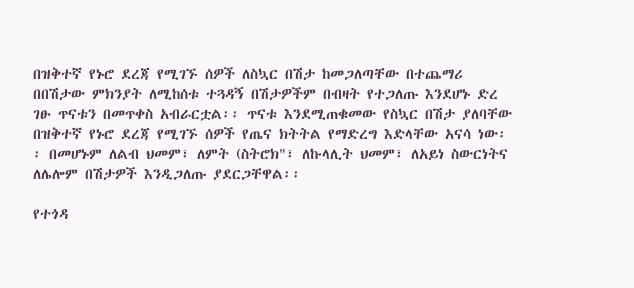በዝቅተኛ የኑሮ ደረጃ የሚገኙ ሰዎች ለስኳር በሽታ ከመጋለጣቸው በተጨማሪ በበሽታው ምክንያት ለሚከሰቱ ተጓዳኝ በሽታዎችም በብዛት የተጋለጡ እንደሆኑ ድረ ገፁ ጥናቱን በመጥቀስ አብራርቷል፡፡ ጥናቱ እንደሚጠቁመው የስኳር በሽታ ያለባቸው በዝቅተኛ የኑሮ ደረጃ የሚገኙ ሰዎች የጤና ክትትል የማድረግ እድላቸው አናሳ ነው፡፡ በመሆኑም ለልብ ህመም፣ ለምት (ስትሮክ"፣ ለኩላሊት ህመም፣ ለአይነ ስውርነትና ለሌሎም በሽታዎች እንዲጋለጡ ያደርጋቸዋል፡፡

የተጎዳ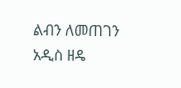ልብን ለመጠገን አዲስ ዘዴ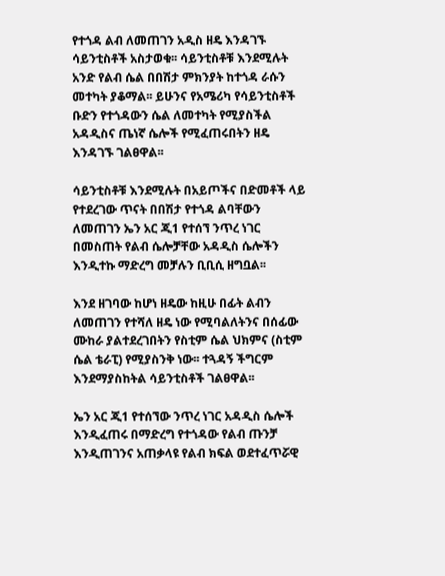የተጎዳ ልብ ለመጠገን አዲስ ዘዴ እንዳገኙ ሳይንቲስቶች አስታወቁ፡፡ ሳይንቲስቶቹ እንደሚሉት አንድ የልብ ሴል በበሽታ ምክንያት ከተጎዳ ራሱን መተካት ያቆማል፡፡ ይሁንና የአሜሪካ የሳይንቲስቶች ቡድን የተጎዳውን ሴል ለመተካት የሚያስችል አዳዲስና ጤነኛ ሴሎች የሚፈጠሩበትን ዘዴ እንዳገኙ ገልፀዋል፡፡

ሳይንቲስቶቹ እንደሚሉት በአይጦችና በድመቶች ላይ የተደረገው ጥናት በበሽታ የተጎዳ ልባቸውን ለመጠገን ኤን አር ጂ1 የተሰኘ ንጥረ ነገር በመስጠት የልብ ሴሎቻቸው አዳዲስ ሴሎችን እንዲተኩ ማድረግ መቻሉን ቢቢሲ ዘግቧል፡፡

እንደ ዘገባው ከሆነ ዘዴው ከዚሁ በፊት ልብን ለመጠገን የተሻለ ዘዴ ነው የሚባልለትንና በሰፊው ሙከራ ያልተደረገበትን የስቲም ሴል ህክምና (ስቲም ሴል ቴራፒ) የሚያስንቅ ነው፡፡ ተጓዳኝ ችግርም እንደማያስከትል ሳይንቲስቶች ገልፀዋል፡፡

ኤን አር ጂ1 የተሰኘው ንጥረ ነገር አዳዲስ ሴሎች እንዲፈጠሩ በማድረግ የተጎዳው የልብ ጡንቻ እንዲጠገንና አጠቃላዩ የልብ ክፍል ወደተፈጥሯዊ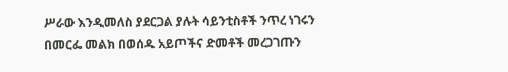ሥራው እንዲመለስ ያደርጋል ያሉት ሳይንቲስቶች ንጥረ ነገሩን በመርፌ መልክ በወሰዱ አይጦችና ድመቶች መረጋገጡን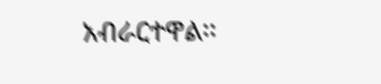አብራርተዋል፡፡